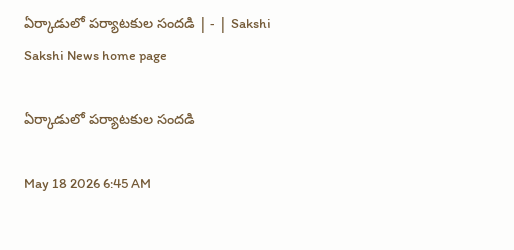ఏర్కాడులో పర్యాటకుల సందడి | - | Sakshi
Sakshi News home page

ఏర్కాడులో పర్యాటకుల సందడి

May 18 2026 6:45 AM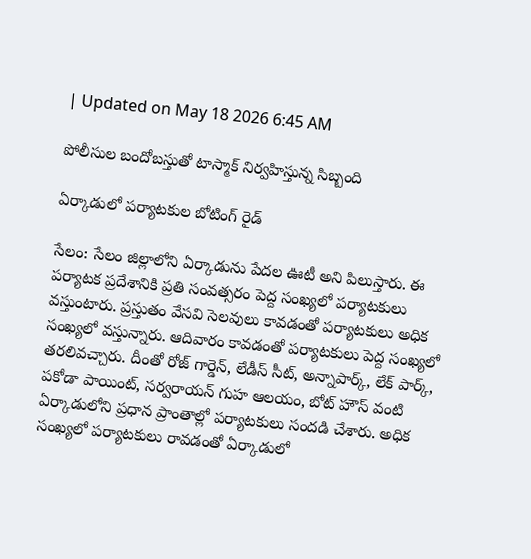| Updated on May 18 2026 6:45 AM

పోలీసుల బందోబస్తుతో టాస్మాక్‌ నిర్వహిస్తున్న సిబ్బంది

ఏర్కాడులో పర్యాటకుల బోటింగ్‌ రైడ్‌

సేలం: సేలం జిల్లాలోని ఏర్కాడును పేదల ఊటీ అని పిలుస్తారు. ఈ పర్యాటక ప్రదేశానికి ప్రతి సంవత్సరం పెద్ద సంఖ్యలో పర్యాటకులు వస్తుంటారు. ప్రస్తుతం వేసవి సెలవులు కావడంతో పర్యాటకులు అధిక సంఖ్యలో వస్తున్నారు. ఆదివారం కావడంతో పర్యాటకులు పెద్ద సంఖ్యలో తరలివచ్చారు. దీంతో రోజ్‌ గార్డెన్‌, లేడీస్‌ సీట్‌, అన్నాపార్క్‌, లేక్‌ పార్క్‌, పకోడా పాయింట్‌, సర్వరాయన్‌ గుహ ఆలయం, బోట్‌ హౌస్‌ వంటి ఏర్కాడులోని ప్రధాన ప్రాంతాల్లో పర్యాటకులు సందడి చేశారు. అధిక సంఖ్యలో పర్యాటకులు రావడంతో ఏర్కాడులో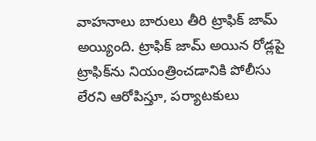వాహనాలు బారులు తీరి ట్రాఫిక్‌ జామ్‌ అయ్యింది. ట్రాఫిక్‌ జామ్‌ అయిన రోడ్లపై ట్రాఫిక్‌ను నియంత్రించడానికి పోలీసు లేరని ఆరోపిస్తూ, పర్యాటకులు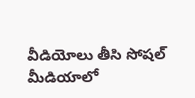వీడియోలు తీసి సోషల్‌ మీడియాలో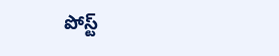పోస్ట్‌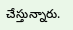చేస్తున్నారు.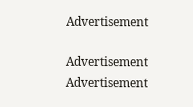Advertisement

Advertisement
Advertisement